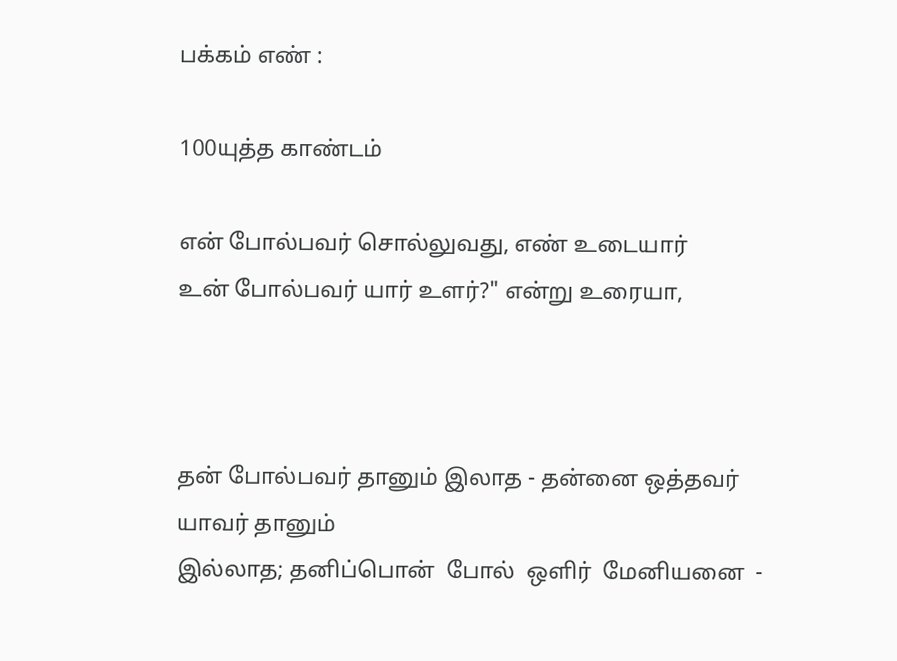பக்கம் எண் :

100யுத்த காண்டம்

என் போல்பவர் சொல்லுவது, எண் உடையார்
உன் போல்பவர் யார் உளர்?" என்று உரையா,



தன் போல்பவர் தானும் இலாத - தன்னை ஒத்தவர் யாவர் தானும்
இல்லாத; தனிப்பொன்  போல்  ஒளிர்  மேனியனை  -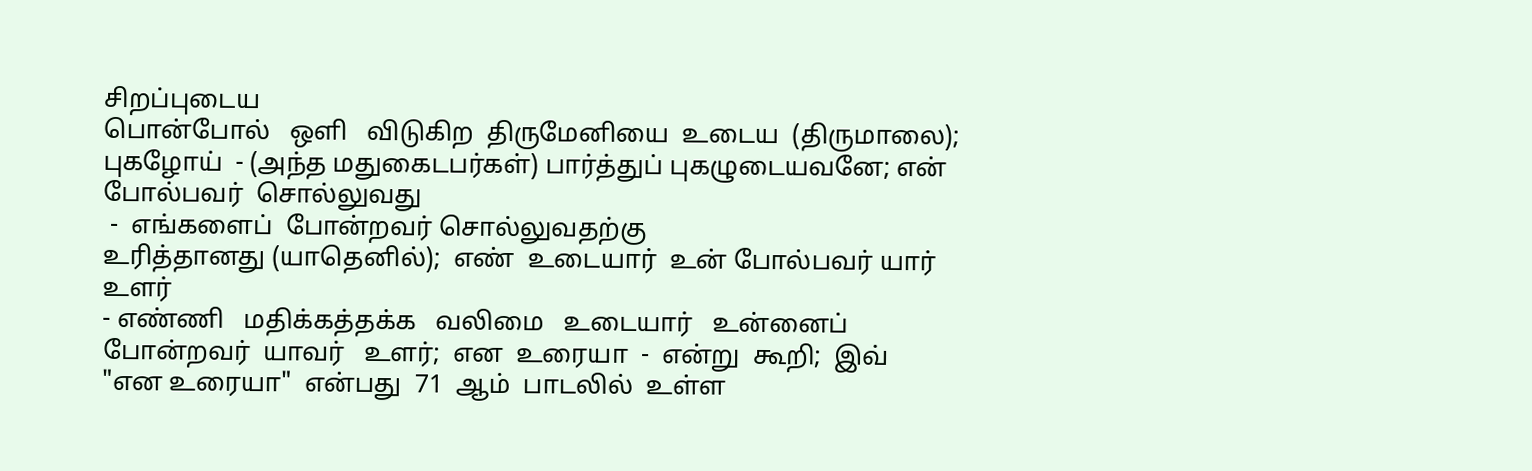சிறப்புடைய
பொன்போல்   ஒளி   விடுகிற  திருமேனியை  உடைய  (திருமாலை);
புகழோய்  - (அந்த மதுகைடபர்கள்) பார்த்துப் புகழுடையவனே; என்
போல்பவர்  சொல்லுவது
 -  எங்களைப்  போன்றவர் சொல்லுவதற்கு
உரித்தானது (யாதெனில்);  எண்  உடையார்  உன் போல்பவர் யார்
உளர்
- எண்ணி   மதிக்கத்தக்க   வலிமை   உடையார்   உன்னைப்
போன்றவர்  யாவர்   உளர்;  என  உரையா  -  என்று  கூறி;  இவ்
"என உரையா"  என்பது  71  ஆம்  பாடலில்  உள்ள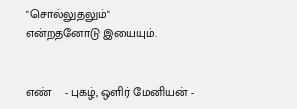"சொல்லுதலும்"
என்றதனோடு இயையும்.


எண்    - புகழ், ஒளிர் மேனியன் -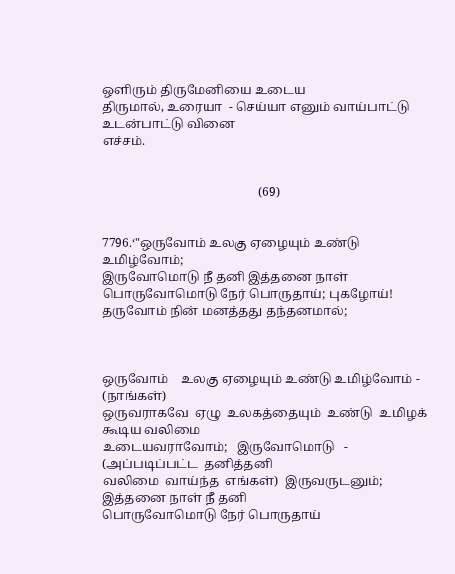ஒளிரும் திருமேனியை உடைய
திருமால், உரையா  - செய்யா எனும் வாய்பாட்டு உடன்பாட்டு வினை
எச்சம்.


                                                  (69)


7796.‘"ஒருவோம் உலகு ஏழையும் உண்டு உமிழ்வோம்;
இருவோமொடு நீ தனி இத்தனை நாள்
பொருவோமொடு நேர் பொருதாய்; புகழோய்!
தருவோம் நின் மனத்தது தந்தனமால்;



ஒருவோம்    உலகு ஏழையும் உண்டு உமிழ்வோம் - (நாங்கள்)
ஒருவராகவே  ஏழு  உலகத்தையும்  உண்டு  உமிழக்  கூடிய வலிமை
உடையவராவோம்;   இருவோமொடு   -  (அப்படிப்பட்ட  தனித்தனி
வலிமை  வாய்ந்த  எங்கள்)  இருவருடனும்;  இத்தனை நாள் நீ தனி
பொருவோமொடு நேர் பொருதாய்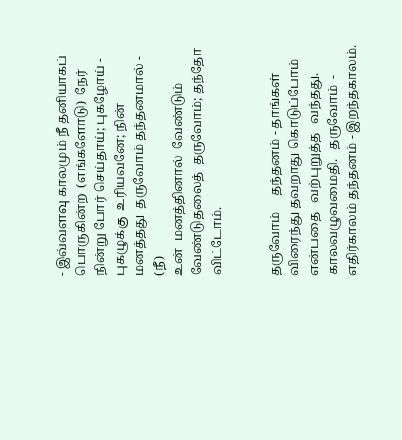- இவ்வளவு காலமும் நீ தனியாகப்
பொருகின்ற  (எங்களோடு)  நேர் நின்று போர் செய்தாய்; புகழோய் -
புகழுக்கு  உரியவனே; நின்  மனத்தது  தருவோம் தந்தனமால் - (நீ)
உன்  மனத்தினால்  வேண்டும்  வேண்டுதலைத்  தருவோம்; தந்தோ
விட்டோம்.


தருவோம்     தந்தனம் - தாங்கள் விரைந்து தவறாது கொடுப்போம்
என்பதை   வற்புறுத்த   வந்தது.   காலவழுவமைதி.   தருவோம்  -
எதிர்காலம் தந்தனம் - இறந்தகாலம்.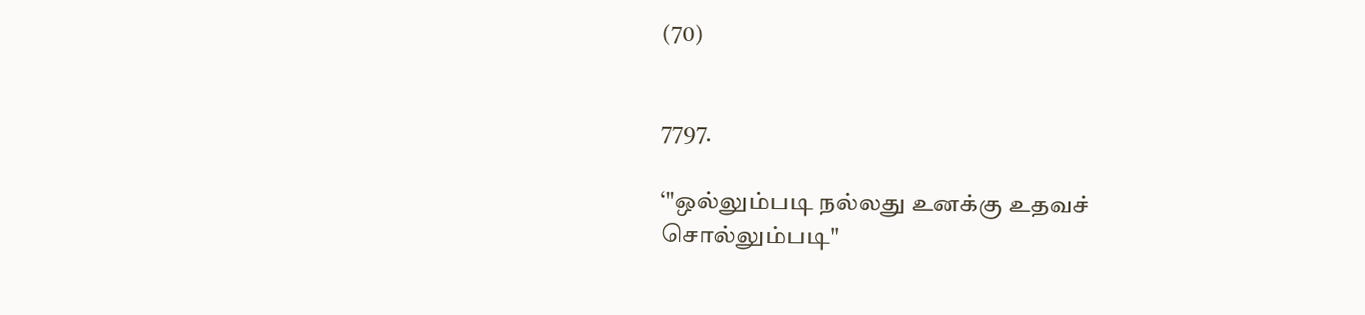(70)


7797.

‘"ஒல்லும்படி நல்லது உனக்கு உதவச்
சொல்லும்படி"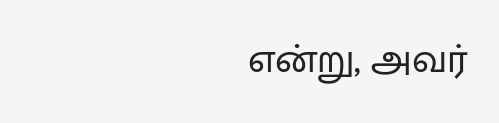என்று, அவர்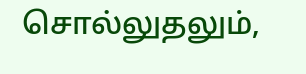சொல்லுதலும்,